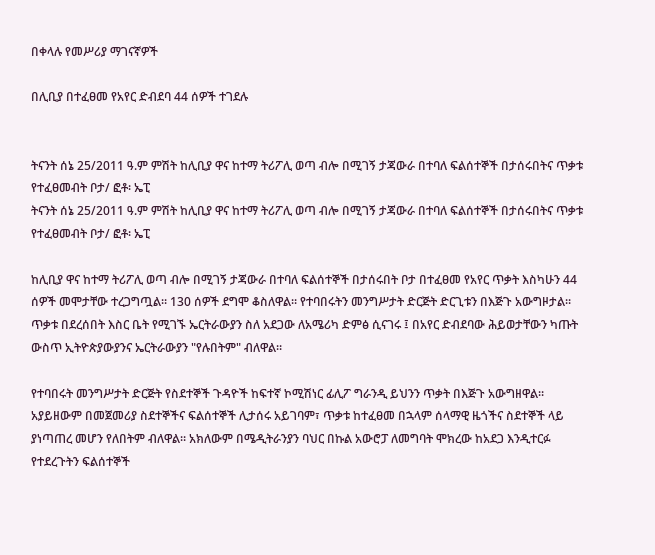በቀላሉ የመሥሪያ ማገናኛዎች

በሊቢያ በተፈፀመ የአየር ድብደባ 44 ሰዎች ተገደሉ


ትናንት ሰኔ 25/2011 ዓ.ም ምሽት ከሊቢያ ዋና ከተማ ትሪፖሊ ወጣ ብሎ በሚገኝ ታጃውራ በተባለ ፍልሰተኞች በታሰሩበትና ጥቃቱ የተፈፀመብት ቦታ/ ፎቶ፡ ኤፒ
ትናንት ሰኔ 25/2011 ዓ.ም ምሽት ከሊቢያ ዋና ከተማ ትሪፖሊ ወጣ ብሎ በሚገኝ ታጃውራ በተባለ ፍልሰተኞች በታሰሩበትና ጥቃቱ የተፈፀመብት ቦታ/ ፎቶ፡ ኤፒ

ከሊቢያ ዋና ከተማ ትሪፖሊ ወጣ ብሎ በሚገኝ ታጃውራ በተባለ ፍልሰተኞች በታሰሩበት ቦታ በተፈፀመ የአየር ጥቃት እስካሁን 44 ሰዎች መሞታቸው ተረጋግጧል። 130 ሰዎች ደግሞ ቆስለዋል። የተባበሩትን መንግሥታት ድርጅት ድርጊቱን በእጅጉ አውግዞታል። ጥቃቱ በደረሰበት እስር ቤት የሚገኙ ኤርትራውያን ስለ አደጋው ለአሜሪካ ድምፅ ሲናገሩ ፤ በአየር ድብደባው ሕይወታቸውን ካጡት ውስጥ ኢትዮጵያውያንና ኤርትራውያን "የሉበትም" ብለዋል።

የተባበሩት መንግሥታት ድርጅት የስደተኞች ጉዳዮች ከፍተኛ ኮሚሽነር ፊሊፖ ግራንዲ ይህንን ጥቃት በእጅጉ አውግዘዋል። አያይዘውም በመጀመሪያ ስደተኞችና ፍልሰተኞች ሊታሰሩ አይገባም፣ ጥቃቱ ከተፈፀመ በኋላም ሰላማዊ ዜጎችና ስደተኞች ላይ ያነጣጠረ መሆን የለበትም ብለዋል። አክለውም በሜዲትራንያን ባህር በኩል አውሮፓ ለመግባት ሞክረው ከአደጋ እንዲተርፉ የተደረጉትን ፍልሰተኞች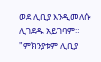ወደ ሊቢያ እንዲመለሱ ሊገደዱ አይገባም። "ምክንያቱም ሊቢያ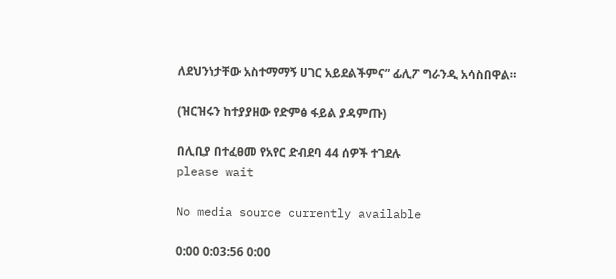ለደህንነታቸው አስተማማኝ ሀገር አይደልችምና” ፊሊፖ ግራንዲ አሳስበዋል።

(ዝርዝሩን ከተያያዘው የድምፅ ፋይል ያዳምጡ)

በሊቢያ በተፈፀመ የአየር ድብደባ 44 ሰዎች ተገደሉ
please wait

No media source currently available

0:00 0:03:56 0:00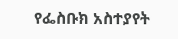የፌስቡክ አስተያየት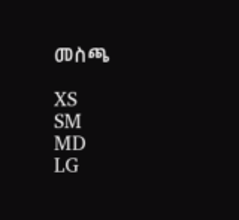መስጫ

XS
SM
MD
LG